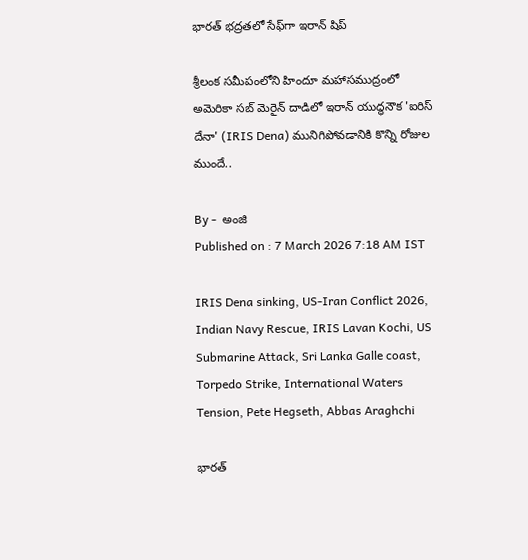భారత్‌ భద్రతలో సేఫ్‌గా ఇరాన్‌ షిప్‌

శ్రీలంక సమీపంలోని హిందూ మహాసముద్రంలో అమెరికా సబ్ మెరైన్ దాడిలో ఇరాన్ యుద్ధనౌక 'ఐరిస్ దేనా' (IRIS Dena) మునిగిపోవడానికి కొన్ని రోజుల ముందే..

By -  అంజి
Published on : 7 March 2026 7:18 AM IST

IRIS Dena sinking, US-Iran Conflict 2026, Indian Navy Rescue, IRIS Lavan Kochi, US Submarine Attack, Sri Lanka Galle coast, Torpedo Strike, International Waters Tension, Pete Hegseth, Abbas Araghchi

భారత్‌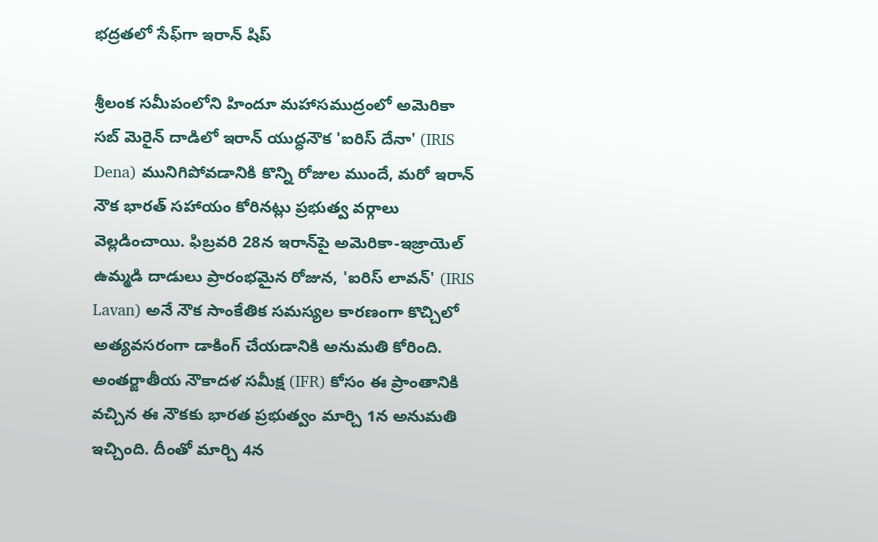భద్రతలో సేఫ్‌గా ఇరాన్‌ షిప్‌

శ్రీలంక సమీపంలోని హిందూ మహాసముద్రంలో అమెరికా సబ్ మెరైన్ దాడిలో ఇరాన్ యుద్ధనౌక 'ఐరిస్ దేనా' (IRIS Dena) మునిగిపోవడానికి కొన్ని రోజుల ముందే, మరో ఇరాన్ నౌక భారత్ సహాయం కోరినట్లు ప్రభుత్వ వర్గాలు వెల్లడించాయి. ఫిబ్రవరి 28న ఇరాన్‌పై అమెరికా-ఇజ్రాయెల్ ఉమ్మడి దాడులు ప్రారంభమైన రోజున, 'ఐరిస్ లావన్' (IRIS Lavan) అనే నౌక సాంకేతిక సమస్యల కారణంగా కొచ్చిలో అత్యవసరంగా డాకింగ్ చేయడానికి అనుమతి కోరింది. అంతర్జాతీయ నౌకాదళ సమీక్ష (IFR) కోసం ఈ ప్రాంతానికి వచ్చిన ఈ నౌకకు భారత ప్రభుత్వం మార్చి 1న అనుమతి ఇచ్చింది. దీంతో మార్చి 4న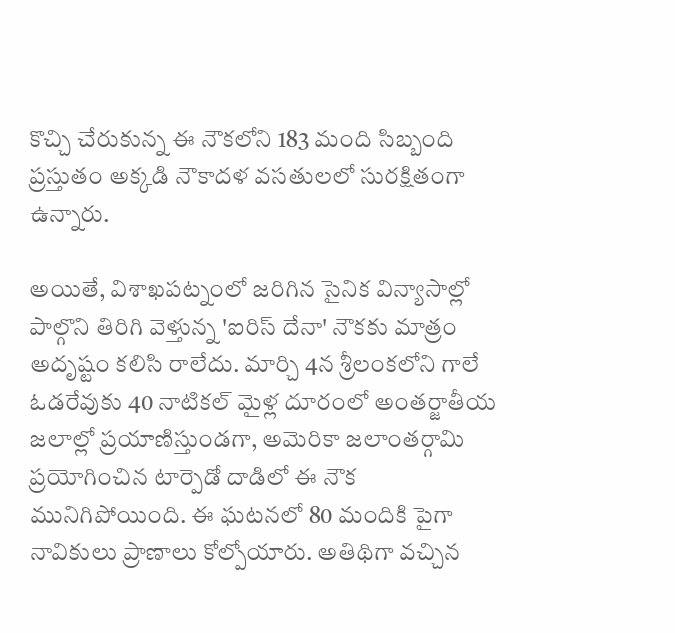కొచ్చి చేరుకున్న ఈ నౌకలోని 183 మంది సిబ్బంది ప్రస్తుతం అక్కడి నౌకాదళ వసతులలో సురక్షితంగా ఉన్నారు.

అయితే, విశాఖపట్నంలో జరిగిన సైనిక విన్యాసాల్లో పాల్గొని తిరిగి వెళ్తున్న 'ఐరిస్ దేనా' నౌకకు మాత్రం అదృష్టం కలిసి రాలేదు. మార్చి 4న శ్రీలంకలోని గాలే ఓడరేవుకు 40 నాటికల్ మైళ్ల దూరంలో అంతర్జాతీయ జలాల్లో ప్రయాణిస్తుండగా, అమెరికా జలాంతర్గామి ప్రయోగించిన టార్పెడో దాడిలో ఈ నౌక మునిగిపోయింది. ఈ ఘటనలో 80 మందికి పైగా నావికులు ప్రాణాలు కోల్పోయారు. అతిథిగా వచ్చిన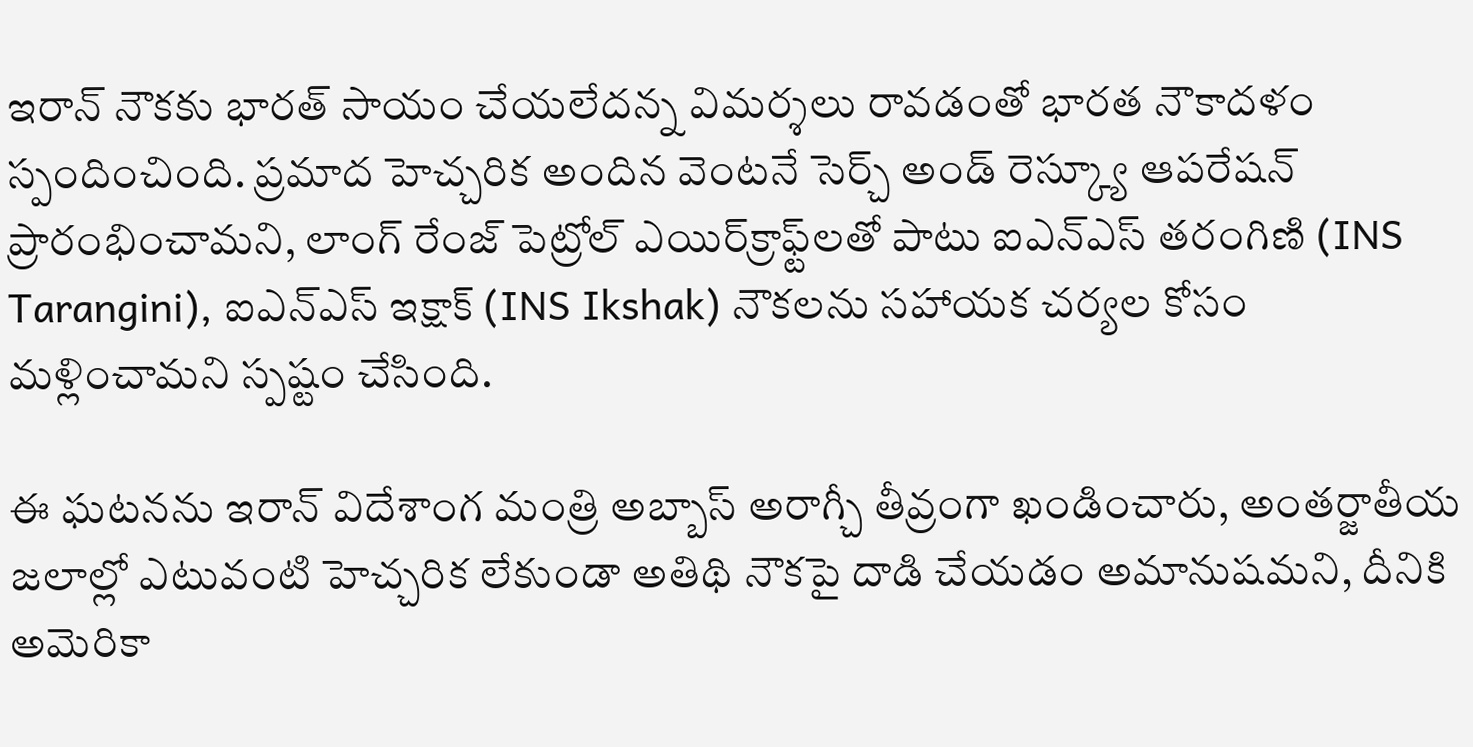ఇరాన్ నౌకకు భారత్ సాయం చేయలేదన్న విమర్శలు రావడంతో భారత నౌకాదళం స్పందించింది. ప్రమాద హెచ్చరిక అందిన వెంటనే సెర్చ్ అండ్ రెస్క్యూ ఆపరేషన్ ప్రారంభించామని, లాంగ్ రేంజ్ పెట్రోల్ ఎయిర్‌క్రాఫ్ట్‌లతో పాటు ఐఎన్ఎస్ తరంగిణి (INS Tarangini), ఐఎన్ఎస్ ఇక్షాక్ (INS Ikshak) నౌకలను సహాయక చర్యల కోసం మళ్లించామని స్పష్టం చేసింది.

ఈ ఘటనను ఇరాన్ విదేశాంగ మంత్రి అబ్బాస్ అరాగ్చీ తీవ్రంగా ఖండించారు, అంతర్జాతీయ జలాల్లో ఎటువంటి హెచ్చరిక లేకుండా అతిథి నౌకపై దాడి చేయడం అమానుషమని, దీనికి అమెరికా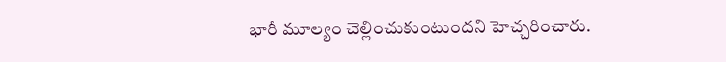భారీ మూల్యం చెల్లించుకుంటుందని హెచ్చరించారు.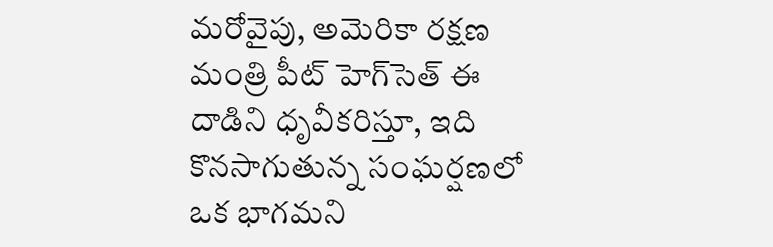మరోవైపు, అమెరికా రక్షణ మంత్రి పీట్ హెగ్‌సెత్ ఈ దాడిని ధృవీకరిస్తూ, ఇది కొనసాగుతున్న సంఘర్షణలో ఒక భాగమని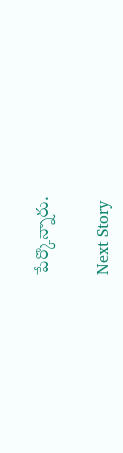పేర్కొన్నారు.

Next Story